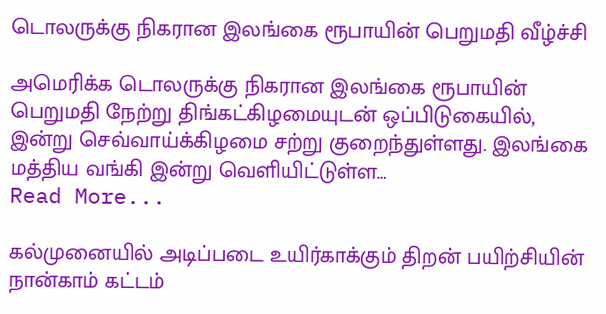டொலருக்கு நிகரான இலங்கை ரூபாயின் பெறுமதி வீழ்ச்சி

அமெரிக்க டொலருக்கு நிகரான இலங்கை ரூபாயின் பெறுமதி நேற்று திங்கட்கிழமையுடன் ஒப்பிடுகையில், இன்று செவ்வாய்க்கிழமை சற்று குறைந்துள்ளது. இலங்கை மத்திய வங்கி இன்று வெளியிட்டுள்ள…
Read More...

கல்முனையில் அடிப்படை உயிர்காக்கும் திறன் பயிற்சியின் நான்காம் கட்டம்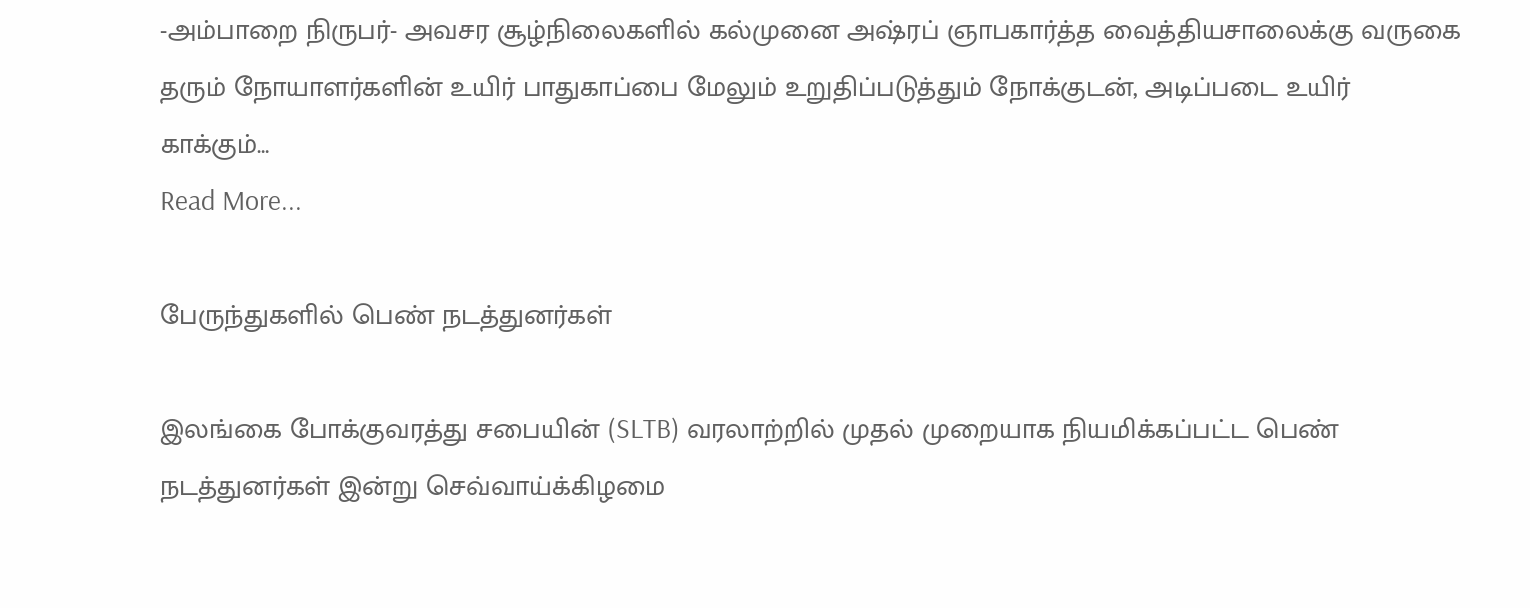-அம்பாறை நிருபர்- அவசர சூழ்நிலைகளில் கல்முனை அஷ்ரப் ஞாபகார்த்த வைத்தியசாலைக்கு வருகை தரும் நோயாளர்களின் உயிர் பாதுகாப்பை மேலும் உறுதிப்படுத்தும் நோக்குடன், அடிப்படை உயிர் காக்கும்…
Read More...

பேருந்துகளில் பெண் நடத்துனர்கள்

இலங்கை போக்குவரத்து சபையின் (SLTB) வரலாற்றில் முதல் முறையாக நியமிக்கப்பட்ட பெண் நடத்துனர்கள் இன்று செவ்வாய்க்கிழமை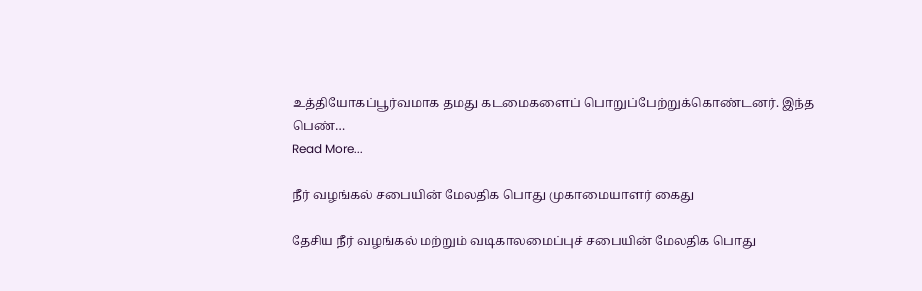உத்தியோகப்பூர்வமாக தமது கடமைகளைப் பொறுப்பேற்றுக்கொண்டனர். இந்த பெண்…
Read More...

நீர் வழங்கல் சபையின் மேலதிக பொது முகாமையாளர் கைது

தேசிய நீர் வழங்கல் மற்றும் வடிகாலமைப்புச் சபையின் மேலதிக பொது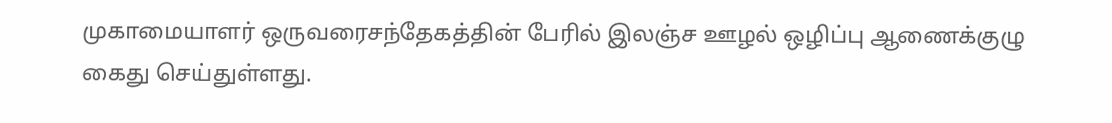முகாமையாளர் ஒருவரைசந்தேகத்தின் பேரில் இலஞ்ச ஊழல் ஒழிப்பு ஆணைக்குழு கைது செய்துள்ளது.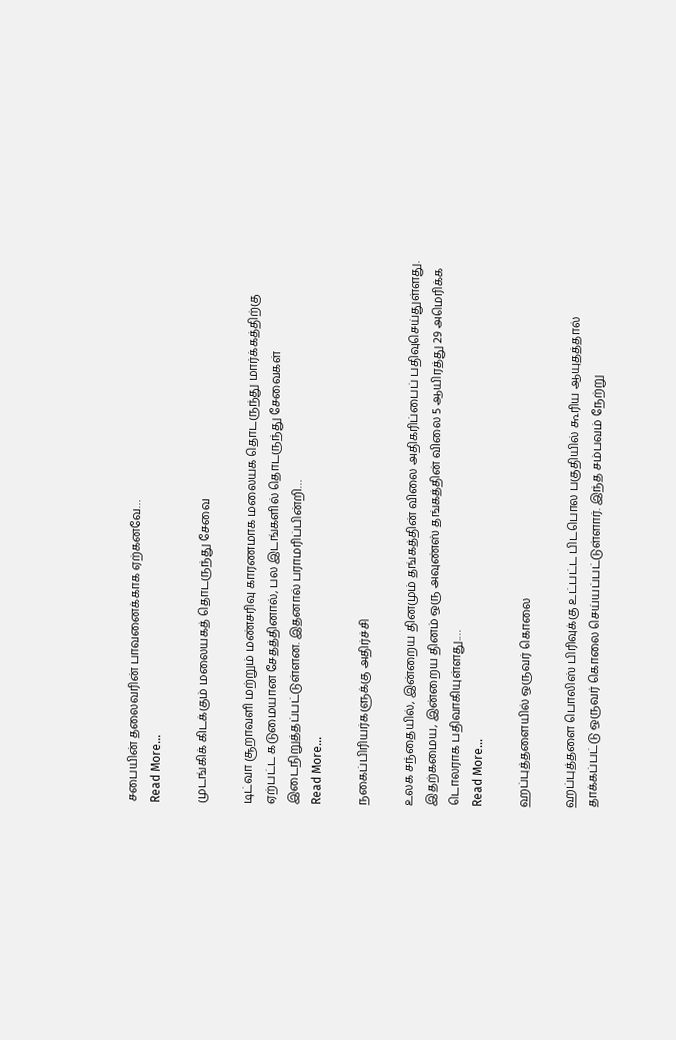சபையின் தலைவரின் பாவனைக்காக ஏற்கனவே…
Read More...

முடங்கிக் கிடக்கும் மலையகத் தொடருந்து சேவை

டிட்வா சூறாவளி மற்றும் மண்சரிவு காரணமாக மலையக தொடருந்து மார்க்கத்திற்கு ஏற்பட்ட கடுமையான சேதத்தினால், பல இடங்களில் தொடருந்து சேவைகள் இடைநிறுத்தப்பட்டுள்ளன. இதனால் பராமரிப்பின்றி…
Read More...

நகைப்பிரியர்களுக்கு அதிர்ச்சி

உலக சந்தையில், இன்றைய தினமும் தங்கத்தின் விலை அதிகரிப்பைப் பதிவுசெய்துள்ளது. இதற்கமைய, இன்றைய தினம் ஒரு அவுண்ஸ் தங்கத்தின் விலை 5 ஆயிரத்து 29 அமெரிக்க டொலராக பதிவாகியுள்ளது.…
Read More...

ஹப்புத்தளையில் ஒருவர் கொலை

ஹப்புத்தளை பொலிஸ் பிரிவுக்கு உட்பட்ட பிடபொல பகுதியில் கூரிய ஆயுதத்தால் தாக்கப்பட்டு ஒருவர் கொலை செய்யப்பட்டுள்ளார். இந்த சம்பவம் நேற்று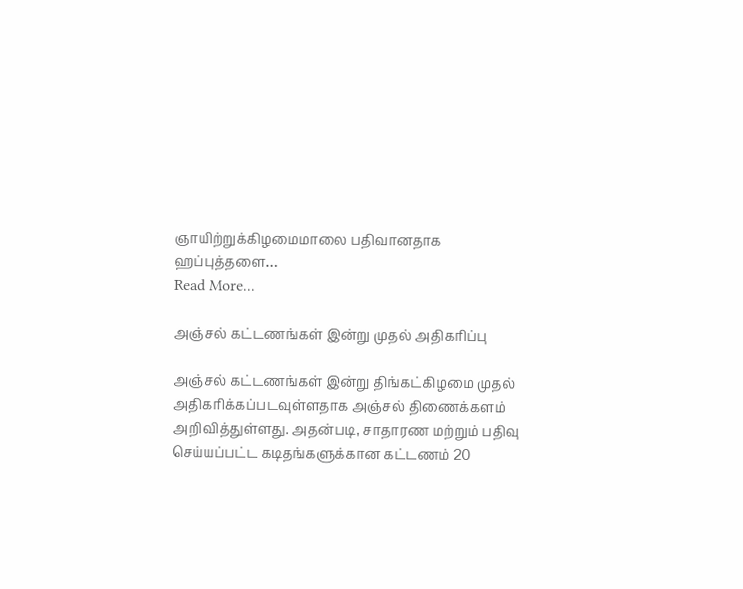ஞாயிற்றுக்கிழமைமாலை பதிவானதாக ஹப்புத்தளை…
Read More...

அஞ்சல் கட்டணங்கள் இன்று முதல் அதிகரிப்பு

அஞ்சல் கட்டணங்கள் இன்று திங்கட்கிழமை முதல் அதிகரிக்கப்படவுள்ளதாக அஞ்சல் திணைக்களம் அறிவித்துள்ளது. அதன்படி, சாதாரண மற்றும் பதிவு செய்யப்பட்ட கடிதங்களுக்கான கட்டணம் 20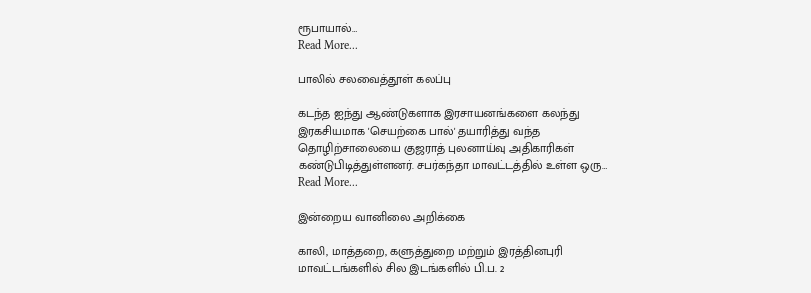ரூபாயால்…
Read More...

பாலில் சலவைத்தூள் கலப்பு

கடந்த ஐந்து ஆண்டுகளாக இரசாயனங்களை கலந்து இரகசியமாக 'செயற்கை பால்' தயாரித்து வந்த தொழிற்சாலையை குஜராத் புலனாய்வு அதிகாரிகள் கண்டுபிடித்துள்ளனர். சபர்கந்தா மாவட்டத்தில் உள்ள ஒரு…
Read More...

இன்றைய வானிலை அறிக்கை

காலி, மாத்தறை, களுத்துறை மற்றும் இரத்தினபுரி மாவட்டங்களில் சில இடங்களில் பி.ப. 2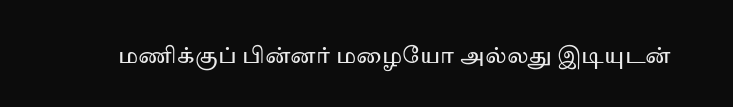மணிக்குப் பின்னர் மழையோ அல்லது இடியுடன்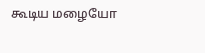கூடிய மழையோ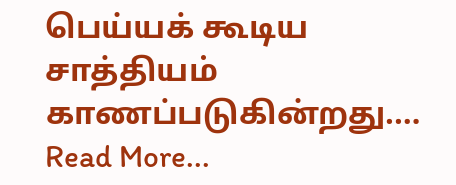பெய்யக் கூடிய சாத்தியம் காணப்படுகின்றது.…
Read More...